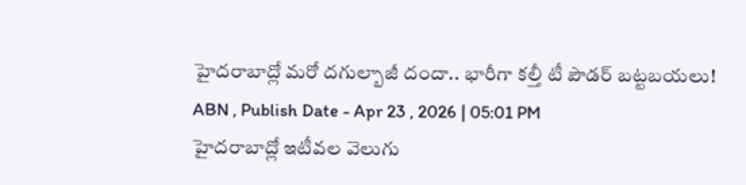హైదరాబాద్లో మరో దగుల్బాజీ దందా.. భారీగా కల్తీ టీ పౌడర్ బట్టబయలు!
ABN , Publish Date - Apr 23 , 2026 | 05:01 PM
హైదరాబాద్లో ఇటీవల వెలుగు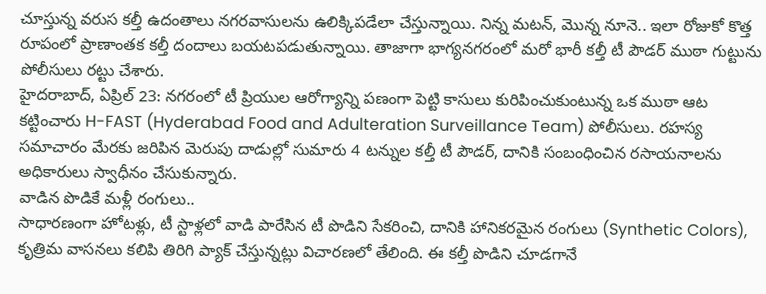చూస్తున్న వరుస కల్తీ ఉదంతాలు నగరవాసులను ఉలిక్కిపడేలా చేస్తున్నాయి. నిన్న మటన్, మొన్న నూనె.. ఇలా రోజుకో కొత్త రూపంలో ప్రాణాంతక కల్తీ దందాలు బయటపడుతున్నాయి. తాజాగా భాగ్యనగరంలో మరో భారీ కల్తీ టీ పౌడర్ ముఠా గుట్టును పోలీసులు రట్టు చేశారు.
హైదరాబాద్, ఏప్రిల్ 23: నగరంలో టీ ప్రియుల ఆరోగ్యాన్ని పణంగా పెట్టి కాసులు కురిపించుకుంటున్న ఒక ముఠా ఆట కట్టించారు H-FAST (Hyderabad Food and Adulteration Surveillance Team) పోలీసులు. రహస్య సమాచారం మేరకు జరిపిన మెరుపు దాడుల్లో సుమారు 4 టన్నుల కల్తీ టీ పౌడర్, దానికి సంబంధించిన రసాయనాలను అధికారులు స్వాధీనం చేసుకున్నారు.
వాడిన పొడికే మళ్లీ రంగులు..
సాధారణంగా హోటళ్లు, టీ స్టాళ్లలో వాడి పారేసిన టీ పొడిని సేకరించి, దానికి హానికరమైన రంగులు (Synthetic Colors), కృత్రిమ వాసనలు కలిపి తిరిగి ప్యాక్ చేస్తున్నట్లు విచారణలో తేలింది. ఈ కల్తీ పొడిని చూడగానే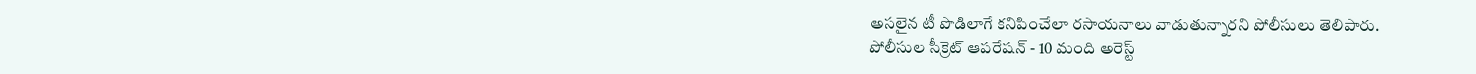అసలైన టీ పొడిలాగే కనిపించేలా రసాయనాలు వాడుతున్నారని పోలీసులు తెలిపారు.
పోలీసుల సీక్రెట్ ఆపరేషన్ - 10 మంది అరెస్ట్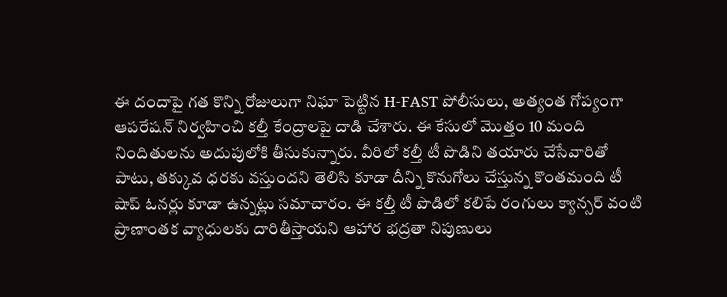ఈ దందాపై గత కొన్ని రోజులుగా నిఘా పెట్టిన H-FAST పోలీసులు, అత్యంత గోప్యంగా ఆపరేషన్ నిర్వహించి కల్తీ కేంద్రాలపై దాడి చేశారు. ఈ కేసులో మొత్తం 10 మంది నిందితులను అదుపులోకి తీసుకున్నారు. వీరిలో కల్తీ టీ పొడిని తయారు చేసేవారితో పాటు, తక్కువ ధరకు వస్తుందని తెలిసి కూడా దీన్ని కొనుగోలు చేస్తున్న కొంతమంది టీ షాప్ ఓనర్లు కూడా ఉన్నట్లు సమాచారం. ఈ కల్తీ టీ పొడిలో కలిపే రంగులు క్యాన్సర్ వంటి ప్రాణాంతక వ్యాధులకు దారితీస్తాయని ఆహార భద్రతా నిపుణులు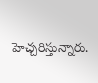హెచ్చరిస్తున్నారు.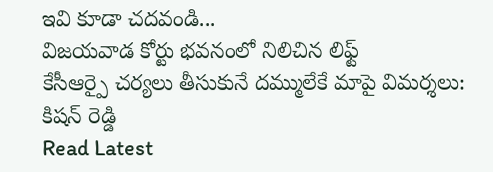ఇవి కూడా చదవండి...
విజయవాడ కోర్టు భవనంలో నిలిచిన లిఫ్ట్
కేసీఆర్పై చర్యలు తీసుకునే దమ్ములేకే మాపై విమర్శలు: కిషన్ రెడ్డి
Read Latest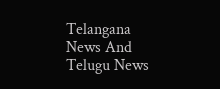Telangana News And Telugu News